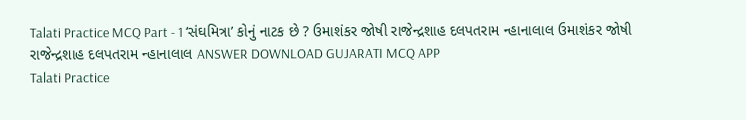Talati Practice MCQ Part - 1 ‘સંઘમિત્રા’ કોનું નાટક છે ? ઉમાશંકર જોષી રાજેન્દ્રશાહ દલપતરામ ન્હાનાલાલ ઉમાશંકર જોષી રાજેન્દ્રશાહ દલપતરામ ન્હાનાલાલ ANSWER DOWNLOAD GUJARATI MCQ APP
Talati Practice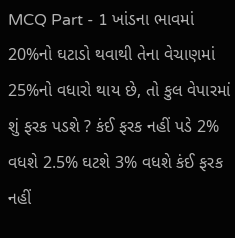MCQ Part - 1 ખાંડના ભાવમાં 20%નો ઘટાડો થવાથી તેના વેચાણમાં 25%નો વધારો થાય છે, તો કુલ વેપારમાં શું ફરક પડશે ? કંઈ ફરક નહીં પડે 2% વધશે 2.5% ઘટશે 3% વધશે કંઈ ફરક નહીં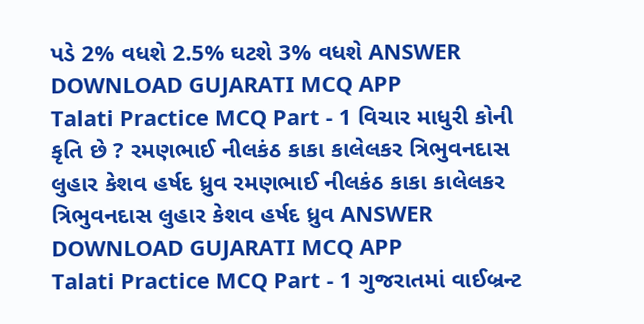પડે 2% વધશે 2.5% ઘટશે 3% વધશે ANSWER DOWNLOAD GUJARATI MCQ APP
Talati Practice MCQ Part - 1 વિચાર માધુરી કોની કૃતિ છે ? રમણભાઈ નીલકંઠ કાકા કાલેલકર ત્રિભુવનદાસ લુહાર કેશવ હર્ષદ ધ્રુવ રમણભાઈ નીલકંઠ કાકા કાલેલકર ત્રિભુવનદાસ લુહાર કેશવ હર્ષદ ધ્રુવ ANSWER DOWNLOAD GUJARATI MCQ APP
Talati Practice MCQ Part - 1 ગુજરાતમાં વાઈબ્રન્ટ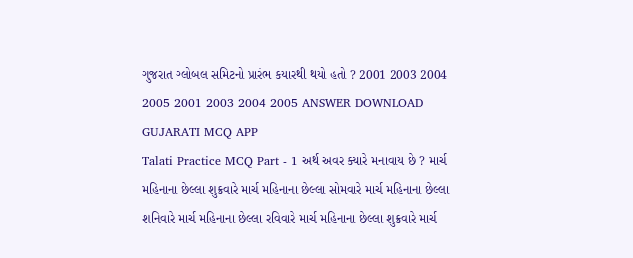ગુજરાત ગ્લોબલ સમિટનો પ્રારંભ કયારથી થયો હતો ? 2001 2003 2004 2005 2001 2003 2004 2005 ANSWER DOWNLOAD GUJARATI MCQ APP
Talati Practice MCQ Part - 1 અર્થ અવર ક્યારે મનાવાય છે ? માર્ચ મહિનાના છેલ્લા શુક્રવારે માર્ચ મહિનાના છેલ્લા સોમવારે માર્ચ મહિનાના છેલ્લા શનિવારે માર્ચ મહિનાના છેલ્લા રવિવારે માર્ચ મહિનાના છેલ્લા શુક્રવારે માર્ચ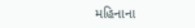મહિનાના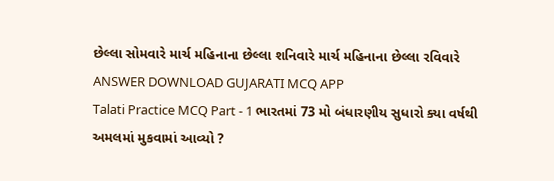છેલ્લા સોમવારે માર્ચ મહિનાના છેલ્લા શનિવારે માર્ચ મહિનાના છેલ્લા રવિવારે ANSWER DOWNLOAD GUJARATI MCQ APP
Talati Practice MCQ Part - 1 ભારતમાં 73 મો બંધારણીય સુધારો ક્યા વર્ષથી અમલમાં મુકવામાં આવ્યો ?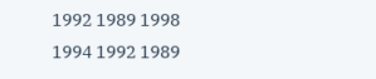1992 1989 1998 1994 1992 1989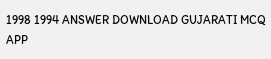1998 1994 ANSWER DOWNLOAD GUJARATI MCQ APP